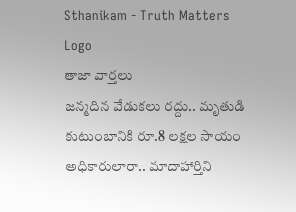Sthanikam - Truth Matters
Logo
తాజా వార్తలు
జన్మదిన వేడుకలు రద్దు.. మృతుడి కుటుంబానికి రూ.8 లక్షల సాయం అధికారులారా.. మాదాహార్తిని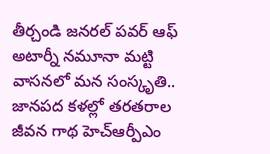తీర్చండి జనరల్ పవర్ ఆఫ్ అటార్నీ నమూనా మట్టి వాసనలో మన సంస్కృతి.. జానపద కళల్లో తరతరాల జీవన గాథ హెచ్ఆర్పీఎం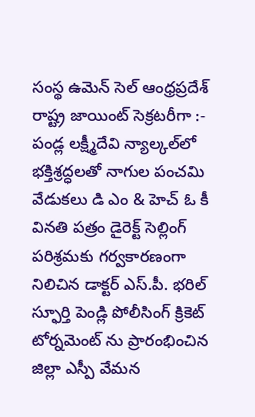సంస్థ ఉమెన్ సెల్ ఆంధ్రప్రదేశ్ రాష్ట్ర జాయింట్ సెక్రటరీగా :- పండ్ల లక్ష్మీదేవి న్యాల్కల్‌లో భక్తిశ్రద్ధలతో నాగుల పంచమి వేడుకలు డి ఎం & హెచ్ ఓ కీ వినతి పత్రం డైరెక్ట్ సెల్లింగ్ పరిశ్రమకు గర్వకారణంగా నిలిచిన డాక్టర్ ఎస్.పీ. భరిల్ స్ఫూర్తి పెండ్లి పోలీసింగ్ క్రికెట్ టోర్నమెంట్ ను ప్రారంభించిన జిల్లా ఎస్పీ వేమన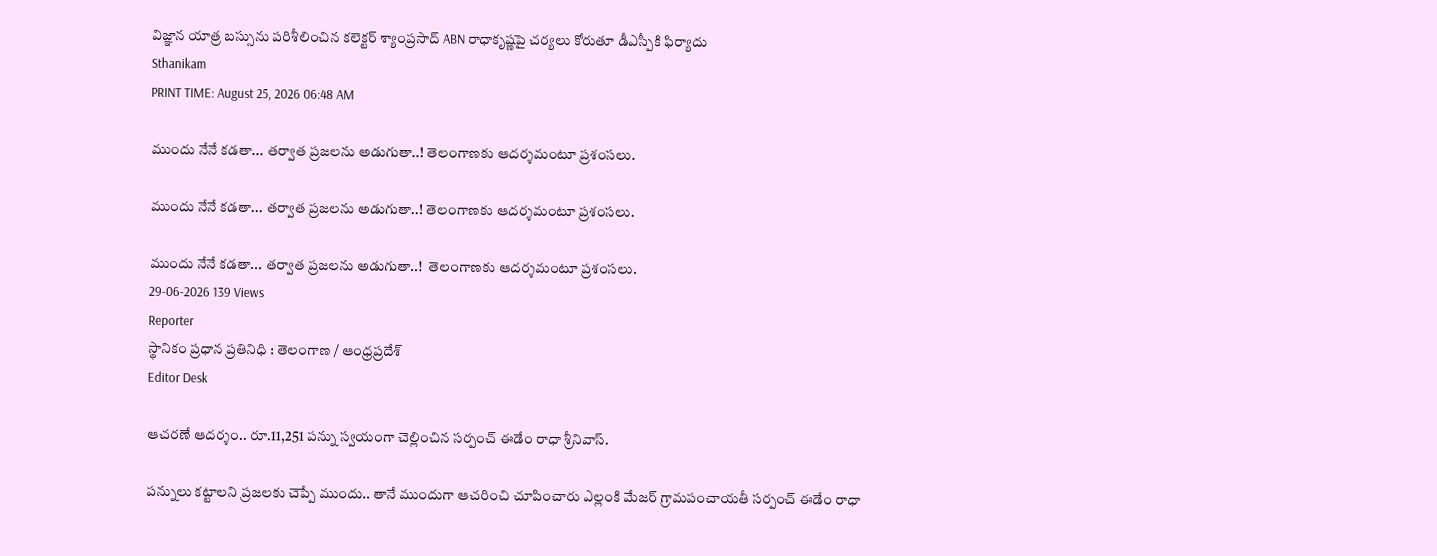విజ్ఞాన యాత్ర బస్సును పరిశీలించిన కలెక్టర్ శ్యాంప్రసాద్ ABN రాధాకృష్ణపై చర్యలు కోరుతూ డీఎస్పీకి ఫిర్యాదు
Sthanikam
PRINT TIME: August 25, 2026 06:48 AM

ముందు నేనే కడతా... తర్వాత ప్రజలను అడుగుతా..! తెలంగాణకు ఆదర్శమంటూ ప్రశంసలు.

ముందు నేనే కడతా... తర్వాత ప్రజలను అడుగుతా..! తెలంగాణకు ఆదర్శమంటూ ప్రశంసలు.

ముందు నేనే కడతా... తర్వాత ప్రజలను అడుగుతా..!  తెలంగాణకు ఆదర్శమంటూ ప్రశంసలు.
29-06-2026 139 Views
Reporter
స్థానికం ప్రధాన ప్రతినిధి : తెలంగాణ / ఆంధ్రప్రదేశ్
Editor Desk

ఆచరణే ఆదర్శం.. రూ.11,251 పన్ను స్వయంగా చెల్లించిన సర్పంచ్ ఈడేం రాధా శ్రీనివాస్.

పన్నులు కట్టాలని ప్రజలకు చెప్పే ముందు.. తానే ముందుగా ఆచరించి చూపించారు ఎల్లంకి మేజర్ గ్రామపంచాయతీ సర్పంచ్ ఈడేం రాధా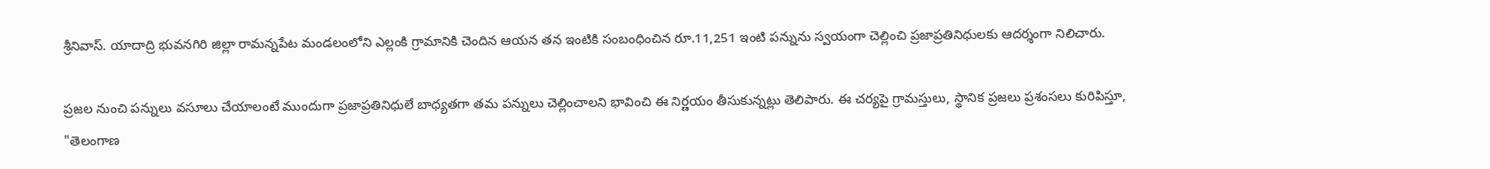శ్రీనివాస్. యాదాద్రి భువనగిరి జిల్లా రామన్నపేట మండలంలోని ఎల్లంకి గ్రామానికి చెందిన ఆయన తన ఇంటికి సంబంధించిన రూ.11,251 ఇంటి పన్నును స్వయంగా చెల్లించి ప్రజాప్రతినిధులకు ఆదర్శంగా నిలిచారు.

ప్రజల నుంచి పన్నులు వసూలు చేయాలంటే ముందుగా ప్రజాప్రతినిధులే బాధ్యతగా తమ పన్నులు చెల్లించాలని భావించి ఈ నిర్ణయం తీసుకున్నట్లు తెలిపారు. ఈ చర్యపై గ్రామస్తులు, స్థానిక ప్రజలు ప్రశంసలు కురిపిస్తూ, "తెలంగాణ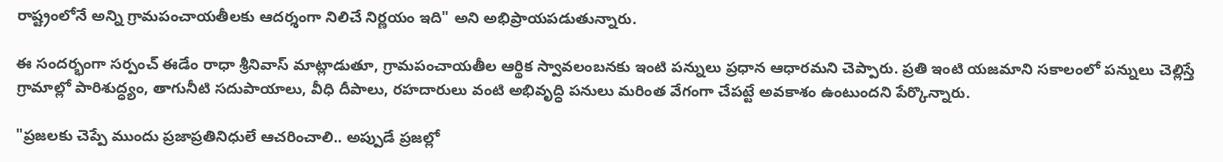రాష్ట్రంలోనే అన్ని గ్రామపంచాయతీలకు ఆదర్శంగా నిలిచే నిర్ణయం ఇది" అని అభిప్రాయపడుతున్నారు.

ఈ సందర్భంగా సర్పంచ్ ఈడేం రాధా శ్రీనివాస్ మాట్లాడుతూ, గ్రామపంచాయతీల ఆర్థిక స్వావలంబనకు ఇంటి పన్నులు ప్రధాన ఆధారమని చెప్పారు. ప్రతి ఇంటి యజమాని సకాలంలో పన్నులు చెల్లిస్తే గ్రామాల్లో పారిశుద్ధ్యం, తాగునీటి సదుపాయాలు, వీధి దీపాలు, రహదారులు వంటి అభివృద్ధి పనులు మరింత వేగంగా చేపట్టే అవకాశం ఉంటుందని పేర్కొన్నారు.

"ప్రజలకు చెప్పే ముందు ప్రజాప్రతినిధులే ఆచరించాలి.. అప్పుడే ప్రజల్లో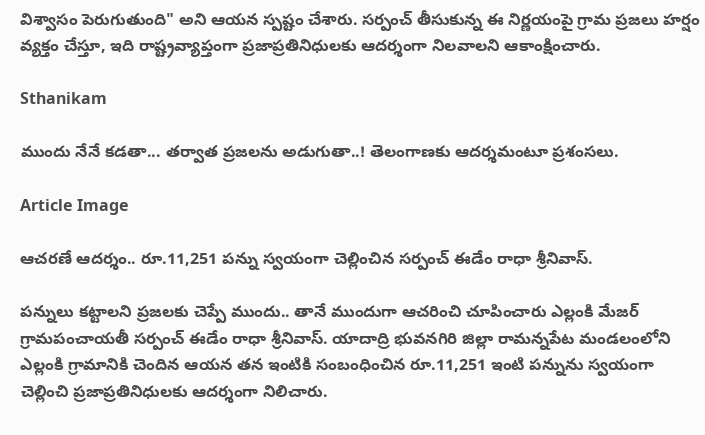విశ్వాసం పెరుగుతుంది" అని ఆయన స్పష్టం చేశారు. సర్పంచ్ తీసుకున్న ఈ నిర్ణయంపై గ్రామ ప్రజలు హర్షం వ్యక్తం చేస్తూ, ఇది రాష్ట్రవ్యాప్తంగా ప్రజాప్రతినిధులకు ఆదర్శంగా నిలవాలని ఆకాంక్షించారు.

Sthanikam

ముందు నేనే కడతా... తర్వాత ప్రజలను అడుగుతా..! తెలంగాణకు ఆదర్శమంటూ ప్రశంసలు.

Article Image

ఆచరణే ఆదర్శం.. రూ.11,251 పన్ను స్వయంగా చెల్లించిన సర్పంచ్ ఈడేం రాధా శ్రీనివాస్.

పన్నులు కట్టాలని ప్రజలకు చెప్పే ముందు.. తానే ముందుగా ఆచరించి చూపించారు ఎల్లంకి మేజర్ గ్రామపంచాయతీ సర్పంచ్ ఈడేం రాధా శ్రీనివాస్. యాదాద్రి భువనగిరి జిల్లా రామన్నపేట మండలంలోని ఎల్లంకి గ్రామానికి చెందిన ఆయన తన ఇంటికి సంబంధించిన రూ.11,251 ఇంటి పన్నును స్వయంగా చెల్లించి ప్రజాప్రతినిధులకు ఆదర్శంగా నిలిచారు.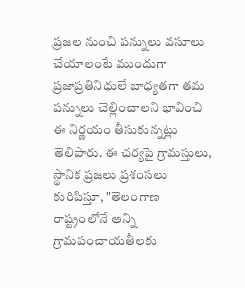ప్రజల నుంచి పన్నులు వసూలు చేయాలంటే ముందుగా ప్రజాప్రతినిధులే బాధ్యతగా తమ పన్నులు చెల్లించాలని భావించి ఈ నిర్ణయం తీసుకున్నట్లు తెలిపారు. ఈ చర్యపై గ్రామస్తులు, స్థానిక ప్రజలు ప్రశంసలు కురిపిస్తూ, "తెలంగాణ రాష్ట్రంలోనే అన్ని గ్రామపంచాయతీలకు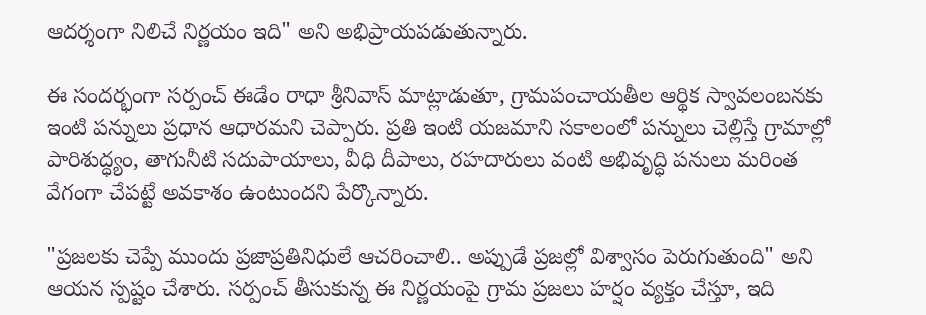ఆదర్శంగా నిలిచే నిర్ణయం ఇది" అని అభిప్రాయపడుతున్నారు.

ఈ సందర్భంగా సర్పంచ్ ఈడేం రాధా శ్రీనివాస్ మాట్లాడుతూ, గ్రామపంచాయతీల ఆర్థిక స్వావలంబనకు ఇంటి పన్నులు ప్రధాన ఆధారమని చెప్పారు. ప్రతి ఇంటి యజమాని సకాలంలో పన్నులు చెల్లిస్తే గ్రామాల్లో పారిశుద్ధ్యం, తాగునీటి సదుపాయాలు, వీధి దీపాలు, రహదారులు వంటి అభివృద్ధి పనులు మరింత వేగంగా చేపట్టే అవకాశం ఉంటుందని పేర్కొన్నారు.

"ప్రజలకు చెప్పే ముందు ప్రజాప్రతినిధులే ఆచరించాలి.. అప్పుడే ప్రజల్లో విశ్వాసం పెరుగుతుంది" అని ఆయన స్పష్టం చేశారు. సర్పంచ్ తీసుకున్న ఈ నిర్ణయంపై గ్రామ ప్రజలు హర్షం వ్యక్తం చేస్తూ, ఇది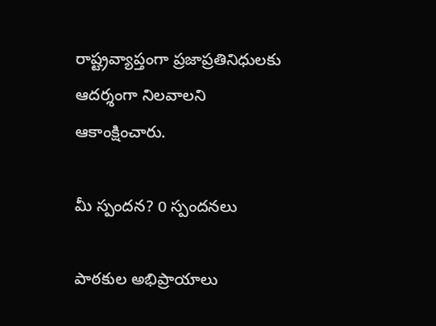రాష్ట్రవ్యాప్తంగా ప్రజాప్రతినిధులకు ఆదర్శంగా నిలవాలని ఆకాంక్షించారు.

మీ స్పందన? 0 స్పందనలు

పాఠకుల అభిప్రాయాలు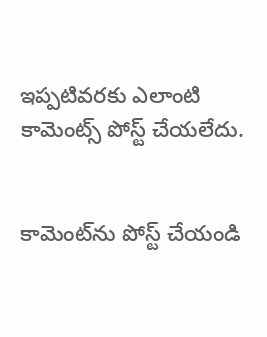ఇప్పటివరకు ఎలాంటి కామెంట్స్ పోస్ట్ చేయలేదు.


కామెంట్‌ను పోస్ట్ చేయండి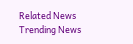Related News
Trending News